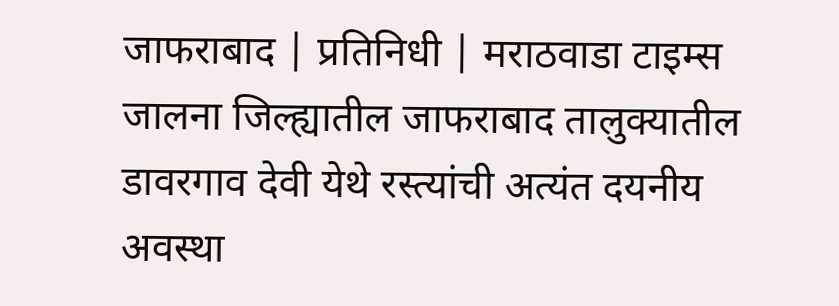जाफराबाद | प्रतिनिधी | मराठवाडा टाइम्स
जालना जिल्ह्यातील जाफराबाद तालुक्यातील डावरगाव देवी येथे रस्त्यांची अत्यंत दयनीय अवस्था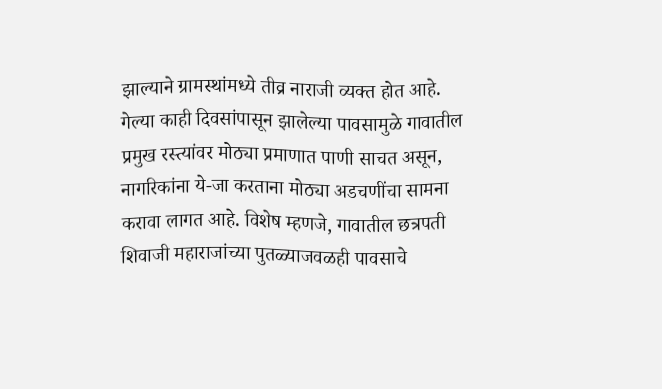झाल्याने ग्रामस्थांमध्ये तीव्र नाराजी व्यक्त होत आहे. गेल्या काही दिवसांपासून झालेल्या पावसामुळे गावातील प्रमुख रस्त्यांवर मोठ्या प्रमाणात पाणी साचत असून, नागरिकांना ये-जा करताना मोठ्या अडचणींचा सामना करावा लागत आहे. विशेष म्हणजे, गावातील छत्रपती शिवाजी महाराजांच्या पुतळ्याजवळही पावसाचे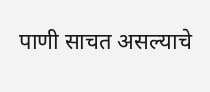पाणी साचत असल्याचे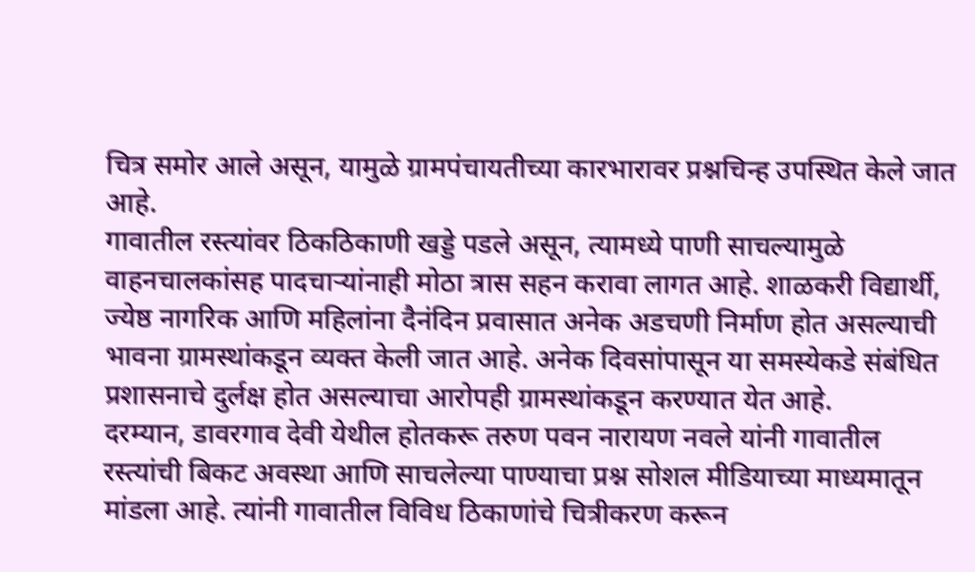चित्र समोर आले असून, यामुळे ग्रामपंचायतीच्या कारभारावर प्रश्नचिन्ह उपस्थित केले जात आहे.
गावातील रस्त्यांवर ठिकठिकाणी खड्डे पडले असून, त्यामध्ये पाणी साचल्यामुळे वाहनचालकांसह पादचाऱ्यांनाही मोठा त्रास सहन करावा लागत आहे. शाळकरी विद्यार्थी, ज्येष्ठ नागरिक आणि महिलांना दैनंदिन प्रवासात अनेक अडचणी निर्माण होत असल्याची भावना ग्रामस्थांकडून व्यक्त केली जात आहे. अनेक दिवसांपासून या समस्येकडे संबंधित प्रशासनाचे दुर्लक्ष होत असल्याचा आरोपही ग्रामस्थांकडून करण्यात येत आहे.
दरम्यान, डावरगाव देवी येथील होतकरू तरुण पवन नारायण नवले यांनी गावातील रस्त्यांची बिकट अवस्था आणि साचलेल्या पाण्याचा प्रश्न सोशल मीडियाच्या माध्यमातून मांडला आहे. त्यांनी गावातील विविध ठिकाणांचे चित्रीकरण करून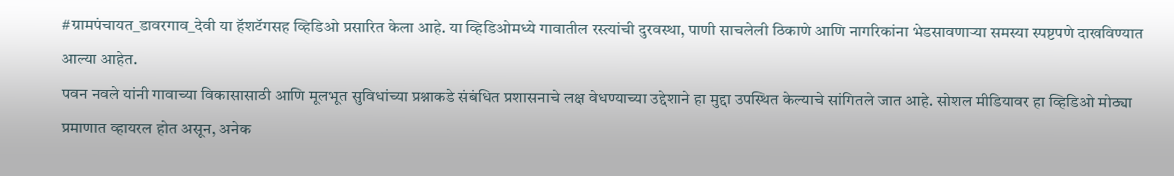#ग्रामपंचायत_डावरगाव_देवी या हॅशटॅगसह व्हिडिओ प्रसारित केला आहे. या व्हिडिओमध्ये गावातील रस्त्यांची दुरवस्था, पाणी साचलेली ठिकाणे आणि नागरिकांना भेडसावणाऱ्या समस्या स्पष्टपणे दाखविण्यात आल्या आहेत.
पवन नवले यांनी गावाच्या विकासासाठी आणि मूलभूत सुविधांच्या प्रश्नाकडे संबंधित प्रशासनाचे लक्ष वेधण्याच्या उद्देशाने हा मुद्दा उपस्थित केल्याचे सांगितले जात आहे. सोशल मीडियावर हा व्हिडिओ मोठ्या प्रमाणात व्हायरल होत असून, अनेक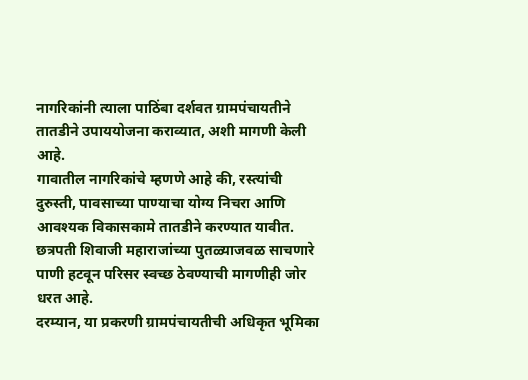नागरिकांनी त्याला पाठिंबा दर्शवत ग्रामपंचायतीने तातडीने उपाययोजना कराव्यात, अशी मागणी केली आहे.
गावातील नागरिकांचे म्हणणे आहे की, रस्त्यांची दुरुस्ती, पावसाच्या पाण्याचा योग्य निचरा आणि आवश्यक विकासकामे तातडीने करण्यात यावीत. छत्रपती शिवाजी महाराजांच्या पुतळ्याजवळ साचणारे पाणी हटवून परिसर स्वच्छ ठेवण्याची मागणीही जोर धरत आहे.
दरम्यान, या प्रकरणी ग्रामपंचायतीची अधिकृत भूमिका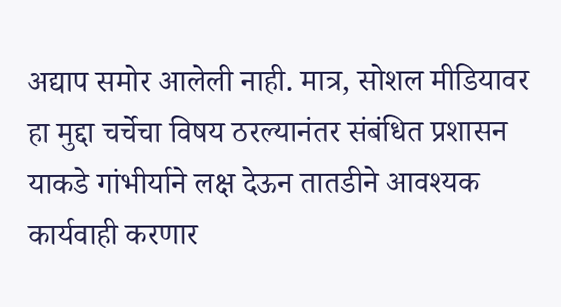अद्याप समोर आलेली नाही. मात्र, सोशल मीडियावर हा मुद्दा चर्चेचा विषय ठरल्यानंतर संबंधित प्रशासन याकडे गांभीर्याने लक्ष देऊन तातडीने आवश्यक कार्यवाही करणार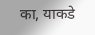का, याकडे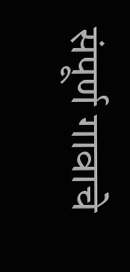संपूर्ण गावाचे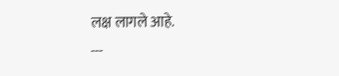लक्ष लागले आहे.
---